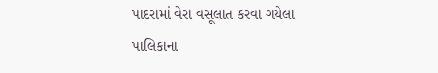પાદરામાં વેરા વસૂલાત કરવા ગયેલા પાલિકાના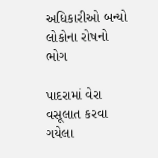અધિકારીઓ બન્યો લોકોના રોષનો ભોગ

પાદરામાં વેરા વસૂલાત કરવા ગયેલા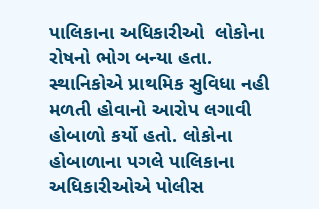પાલિકાના અધિકારીઓ  લોકોના રોષનો ભોગ બન્યા હતા. સ્થાનિકોએ પ્રાથમિક સુવિધા નહી મળતી હોવાનો આરોપ લગાવી હોબાળો કર્યો હતો. લોકોના હોબાળાના પગલે પાલિકાના અધિકારીઓએ પોલીસ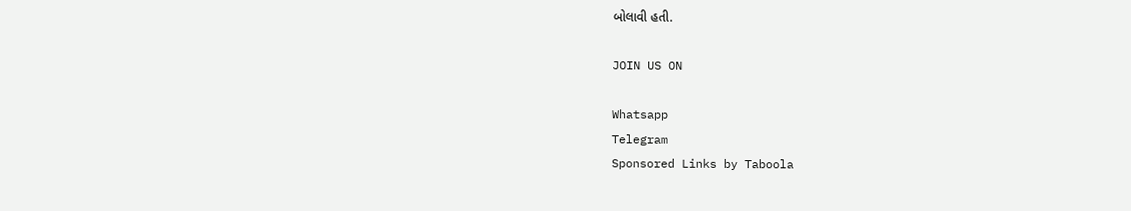બોલાવી હતી.

JOIN US ON

Whatsapp
Telegram
Sponsored Links by Taboola